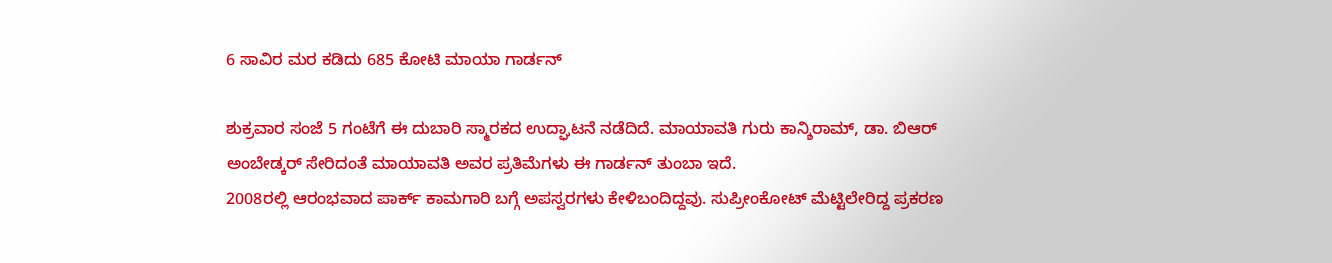6 ಸಾವಿರ ಮರ ಕಡಿದು 685 ಕೋಟಿ ಮಾಯಾ ಗಾರ್ಡನ್

ಶುಕ್ರವಾರ ಸಂಜೆ 5 ಗಂಟೆಗೆ ಈ ದುಬಾರಿ ಸ್ಮಾರಕದ ಉದ್ಘಾಟನೆ ನಡೆದಿದೆ. ಮಾಯಾವತಿ ಗುರು ಕಾನ್ಶಿರಾಮ್, ಡಾ. ಬಿಆರ್ ಅಂಬೇಡ್ಕರ್ ಸೇರಿದಂತೆ ಮಾಯಾವತಿ ಅವರ ಪ್ರತಿಮೆಗಳು ಈ ಗಾರ್ಡನ್ ತುಂಬಾ ಇದೆ.
2008ರಲ್ಲಿ ಆರಂಭವಾದ ಪಾರ್ಕ್ ಕಾಮಗಾರಿ ಬಗ್ಗೆ ಅಪಸ್ವರಗಳು ಕೇಳಿಬಂದಿದ್ದವು. ಸುಪ್ರೀಂಕೋಟ್ ಮೆಟ್ಟಿಲೇರಿದ್ದ ಪ್ರಕರಣ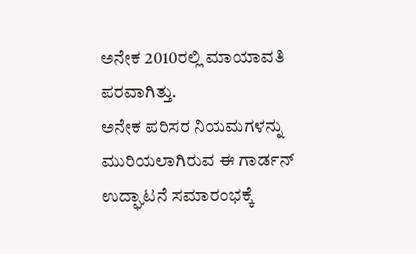ಅನೇಕ 2010ರಲ್ಲಿ ಮಾಯಾವತಿ ಪರವಾಗಿತ್ತು.
ಅನೇಕ ಪರಿಸರ ನಿಯಮಗಳನ್ನು ಮುರಿಯಲಾಗಿರುವ ಈ ಗಾರ್ಡನ್ ಉದ್ಘಾಟನೆ ಸಮಾರಂಭಕ್ಕೆ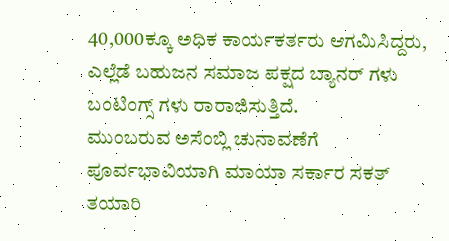40,000ಕ್ಕೂ ಅಧಿಕ ಕಾರ್ಯಕರ್ತರು ಆಗಮಿಸಿದ್ದರು, ಎಲ್ಲೆಡೆ ಬಹುಜನ ಸಮಾಜ ಪಕ್ಷದ ಬ್ಯಾನರ್ ಗಳು ಬಂಟಿಂಗ್ಸ್ ಗಳು ರಾರಾಜಿಸುತ್ತಿದೆ.
ಮುಂಬರುವ ಅಸೆಂಬ್ಲಿ ಚುನಾವಣೆಗೆ ಪೂರ್ವಭಾವಿಯಾಗಿ ಮಾಯಾ ಸರ್ಕಾರ ಸಕತ್ ತಯಾರಿ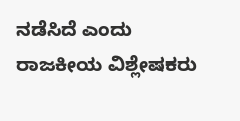ನಡೆಸಿದೆ ಎಂದು ರಾಜಕೀಯ ವಿಶ್ಲೇಷಕರು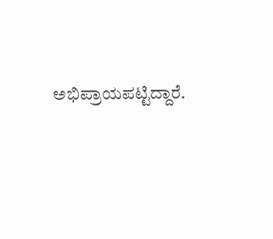ಅಭಿಪ್ರಾಯಪಟ್ಟಿದ್ದಾರೆ.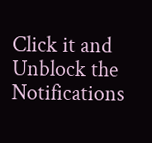Click it and Unblock the Notifications